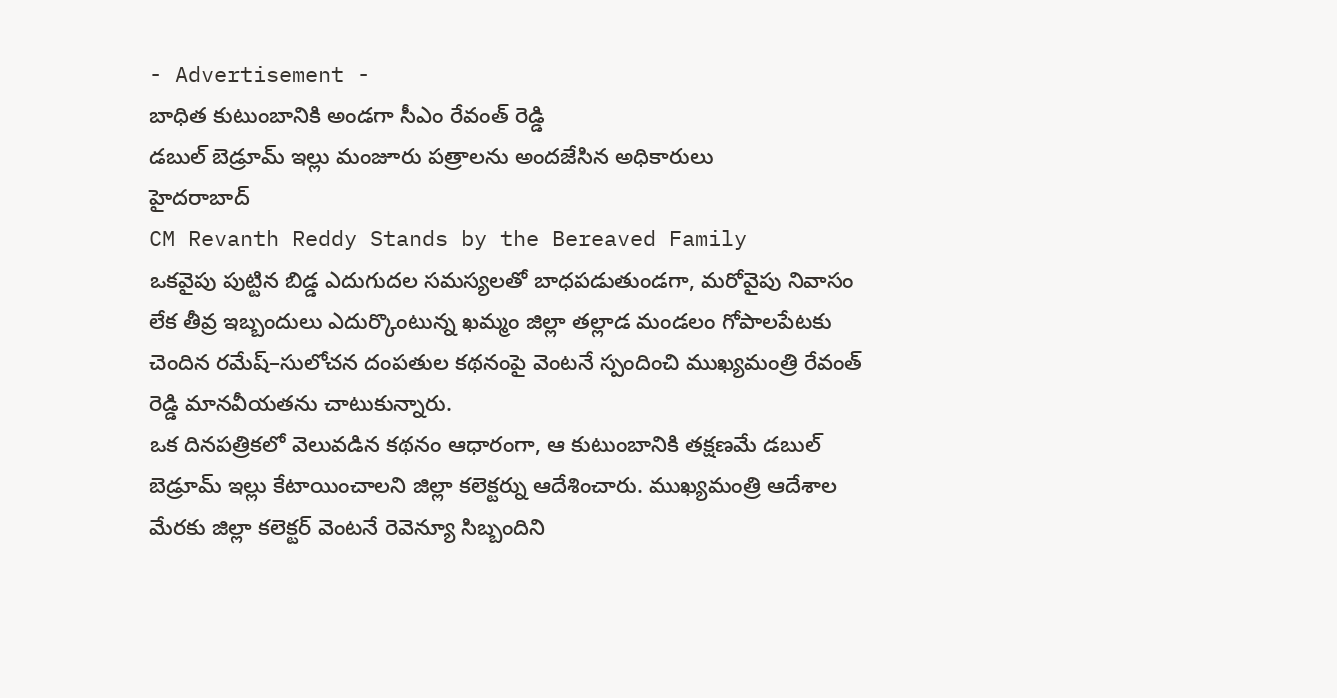- Advertisement -
బాధిత కుటుంబానికి అండగా సీఎం రేవంత్ రెడ్డి
డబుల్ బెడ్రూమ్ ఇల్లు మంజూరు పత్రాలను అందజేసిన అధికారులు
హైదరాబాద్
CM Revanth Reddy Stands by the Bereaved Family
ఒకవైపు పుట్టిన బిడ్డ ఎదుగుదల సమస్యలతో బాధపడుతుండగా, మరోవైపు నివాసం లేక తీవ్ర ఇబ్బందులు ఎదుర్కొంటున్న ఖమ్మం జిల్లా తల్లాడ మండలం గోపాలపేటకు చెందిన రమేష్–సులోచన దంపతుల కథనంపై వెంటనే స్పందించి ముఖ్యమంత్రి రేవంత్ రెడ్డి మానవీయతను చాటుకున్నారు.
ఒక దినపత్రికలో వెలువడిన కథనం ఆధారంగా, ఆ కుటుంబానికి తక్షణమే డబుల్ బెడ్రూమ్ ఇల్లు కేటాయించాలని జిల్లా కలెక్టర్ను ఆదేశించారు. ముఖ్యమంత్రి ఆదేశాల మేరకు జిల్లా కలెక్టర్ వెంటనే రెవెన్యూ సిబ్బందిని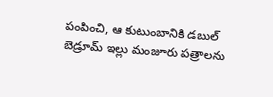పంపించి, ఆ కుటుంబానికి డబుల్ బెడ్రూమ్ ఇల్లు మంజూరు పత్రాలను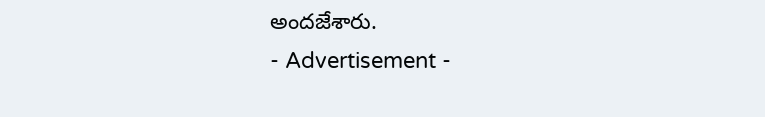అందజేశారు.
- Advertisement -